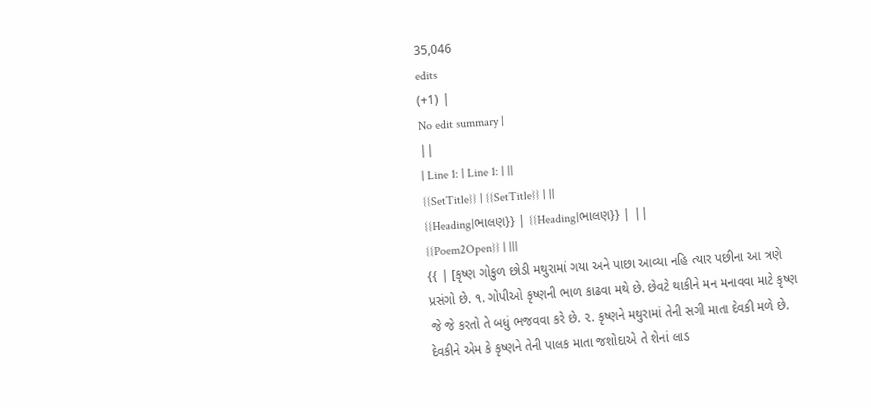35,046
edits
(+1) |
No edit summary |
||
| Line 1: | Line 1: | ||
{{SetTitle}} | {{SetTitle}} | ||
{{Heading|ભાલણ}} | {{Heading|ભાલણ}} | ||
{{Poem2Open}} | |||
{{ | [કૃષ્ણ ગોકુળ છોડી મથુરામાં ગયા અને પાછા આવ્યા નહિ ત્યાર પછીના આ ત્રણે પ્રસંગો છે. ૧. ગોપીઓ કૃષ્ણની ભાળ કાઢવા મથે છે. છેવટે થાકીને મન મનાવવા માટે કૃષ્ણ જે જે કરતો તે બધું ભજવવા કરે છે. ૨. કૃષ્ણને મથુરામાં તેની સગી માતા દેવકી મળે છે. દેવકીને એમ કે કૃષ્ણને તેની પાલક માતા જશોદાએ તે શેનાં લાડ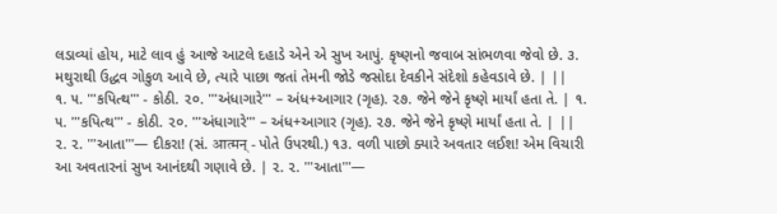લડાવ્યાં હોય, માટે લાવ હું આજે આટલે દહાડે એને એ સુખ આપું. કૃષ્ણનો જવાબ સાંભળવા જેવો છે. ૩. મથુરાથી ઉદ્ધવ ગોકુળ આવે છે, ત્યારે પાછા જતાં તેમની જોડે જસોદા દેવકીને સંદેશો કહેવડાવે છે. | ||
૧. ૫. '''કપિત્થ''' - કોઠી. ૨૦. '''અંધાગારે''' – અંધ+આગાર (ગૃહ). ૨૭. જેને જેને કૃષ્ણે માર્યાં હતા તે. | ૧. ૫. '''કપિત્થ''' - કોઠી. ૨૦. '''અંધાગારે''' – અંધ+આગાર (ગૃહ). ૨૭. જેને જેને કૃષ્ણે માર્યાં હતા તે. | ||
૨. ૨. '''આતા'''— દીકરા! (સં. आत्मन् - પોતે ઉપરથી.) ૧૩. વળી પાછો ક્યારે અવતાર લઈશ! એમ વિચારી આ અવતારનાં સુખ આનંદથી ગણાવે છે. | ૨. ૨. '''આતા'''—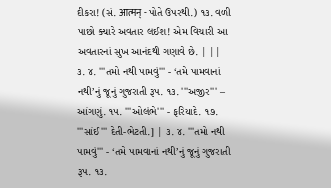દીકરા! (સં. आत्मन् - પોતે ઉપરથી.) ૧૩. વળી પાછો ક્યારે અવતાર લઈશ! એમ વિચારી આ અવતારનાં સુખ આનંદથી ગણાવે છે. | ||
૩. ૪. '''તમો નથી પામવું''' - ‘તમે પામવાનાં નથી’નું જૂનું ગુજરાતી રૂપ. ૧૩. '''અજીર''' – આંગણું. ૧૫. '''ઓલંભે''' - ફરિયાદે. ૧૭. '''સાંઈ''' દેતી-ભેટતી.] | ૩. ૪. '''તમો નથી પામવું''' - ‘તમે પામવાનાં નથી’નું જૂનું ગુજરાતી રૂપ. ૧૩.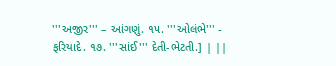'''અજીર''' – આંગણું. ૧૫. '''ઓલંભે''' - ફરિયાદે. ૧૭. '''સાંઈ''' દેતી-ભેટતી.] | ||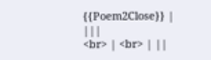{{Poem2Close}} | |||
<br> | <br> | ||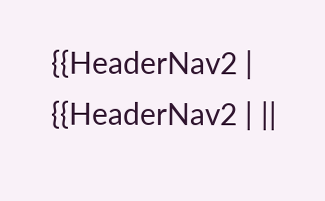{{HeaderNav2 | {{HeaderNav2 | ||